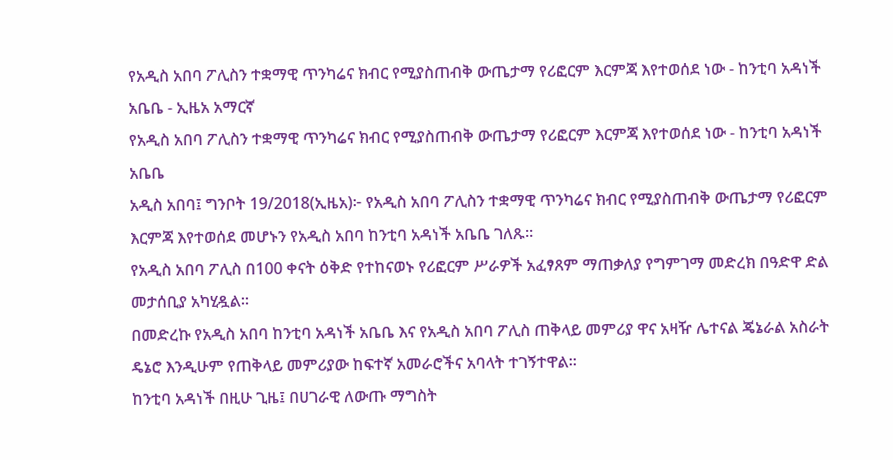የአዲስ አበባ ፖሊስን ተቋማዊ ጥንካሬና ክብር የሚያስጠብቅ ውጤታማ የሪፎርም እርምጃ እየተወሰደ ነው - ከንቲባ አዳነች አቤቤ - ኢዜአ አማርኛ
የአዲስ አበባ ፖሊስን ተቋማዊ ጥንካሬና ክብር የሚያስጠብቅ ውጤታማ የሪፎርም እርምጃ እየተወሰደ ነው - ከንቲባ አዳነች አቤቤ
አዲስ አበባ፤ ግንቦት 19/2018(ኢዜአ)፦ የአዲስ አበባ ፖሊስን ተቋማዊ ጥንካሬና ክብር የሚያስጠብቅ ውጤታማ የሪፎርም እርምጃ እየተወሰደ መሆኑን የአዲስ አበባ ከንቲባ አዳነች አቤቤ ገለጹ።
የአዲስ አበባ ፖሊስ በ100 ቀናት ዕቅድ የተከናወኑ የሪፎርም ሥራዎች አፈፃጸም ማጠቃለያ የግምገማ መድረክ በዓድዋ ድል መታሰቢያ አካሂዷል።
በመድረኩ የአዲስ አበባ ከንቲባ አዳነች አቤቤ እና የአዲስ አበባ ፖሊስ ጠቅላይ መምሪያ ዋና አዛዥ ሌተናል ጄኔራል አስራት ዴኔሮ እንዲሁም የጠቅላይ መምሪያው ከፍተኛ አመራሮችና አባላት ተገኝተዋል።
ከንቲባ አዳነች በዚሁ ጊዜ፤ በሀገራዊ ለውጡ ማግስት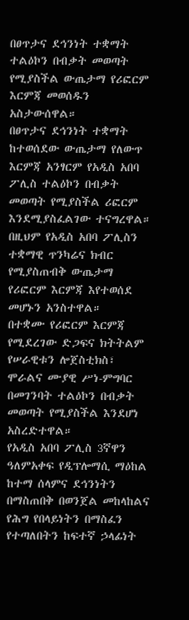በፀጥታና ደኅንነት ተቋማት ተልዕኮን በብቃት መወጣት የሚያስችል ውጤታማ የሪፎርም እርምጃ መወሰዱን አስታውሰዋል።
በፀጥታና ደኅንነት ተቋማት ከተወሰደው ውጤታማ የለውጥ እርምጃ አንፃርም የአዲስ አበባ ፖሊስ ተልዕኮን በብቃት መወጣት የሚያስችል ሪፎርም እንደሚያስፈልገው ተናግረዋል።
በዚህም የአዲስ አበባ ፖሊስን ተቋማዊ ጥንካሬና ክብር የሚያስጠብቅ ውጤታማ የሪፎርም እርምጃ እየተወሰደ መሆኑን አንስተዋል።
በተቋሙ የሪፎርም እርምጃ የሚደረገው ድጋፍና ክትትልም የሠራዊቱን ሎጀስቲክስ፣ ሞራልና ሙያዊ ሥነ-ምግባር በመገንባት ተልዕኮን በብቃት መወጣት የሚያስችል እንደሆነ አስረድተዋል።
የአዲስ አበባ ፖሊስ 3ኛዋን ዓለምአቀፍ የዲፕሎማሲ ማዕከል ከተማ ሰላምና ደኅንነትን በማስጠበቅ በወንጀል መከላከልና የሕግ የበላይነትን በማስፈን የተጣለበትን ከፍተኛ ኃላፊነት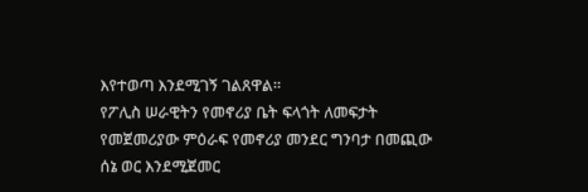እየተወጣ እንደሚገኝ ገልጸዋል።
የፖሊስ ሠራዊትን የመኖሪያ ቤት ፍላጎት ለመፍታት የመጀመሪያው ምዕራፍ የመኖሪያ መንደር ግንባታ በመጪው ሰኔ ወር እንደሚጀመር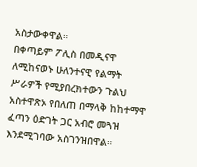አስታውቀዋል።
በቀጣይም ፖሊስ በመዲናዋ ለሚከናወኑ ሁለንተናዊ የልማት ሥራዎች የሚያበረክተውን ጉልህ አስተዋጽኦ የበለጠ በማላቅ ከከተማዋ ፈጣን ዕድገት ጋር አብሮ መጓዝ እንደሚገባው አስገንዝበዋል።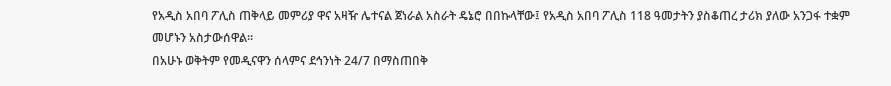የአዲስ አበባ ፖሊስ ጠቅላይ መምሪያ ዋና አዛዥ ሌተናል ጀነራል አስራት ዴኔሮ በበኩላቸው፤ የአዲስ አበባ ፖሊስ 118 ዓመታትን ያስቆጠረ ታሪክ ያለው አንጋፋ ተቋም መሆኑን አስታውሰዋል።
በአሁኑ ወቅትም የመዲናዋን ሰላምና ደኅንነት 24/7 በማስጠበቅ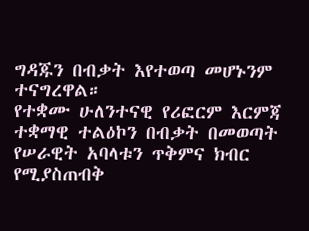ግዳጁን በብቃት እየተወጣ መሆኑንም ተናግረዋል።
የተቋሙ ሁለንተናዊ የሪፎርም እርምጃ ተቋማዊ ተልዕኮን በብቃት በመወጣት የሠራዊት አባላቱን ጥቅምና ክብር የሚያስጠብቅ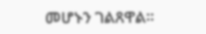መሆኑን ገልጸዋል።